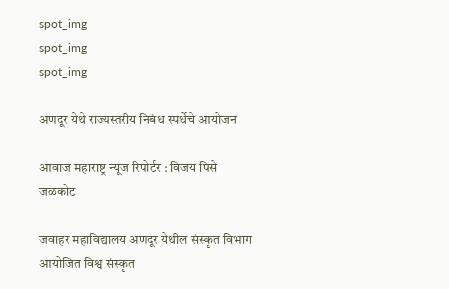spot_img
spot_img
spot_img

अणदूर येथे राज्यस्तरीय निबंध स्पर्धेचे आयोजन

आवाज महाराष्ट्र न्यूज रिपोर्टर : विजय पिसे जळकोट

जवाहर महाविद्यालय अणदूर येथील संस्कृत विभाग आयोजित विश्व संस्कृत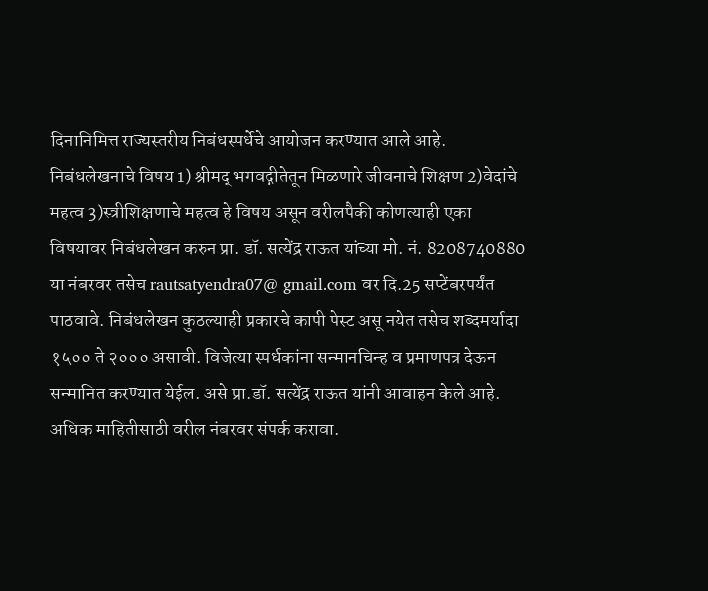दिनानिमित्त राज्यस्तरीय निबंधस्पर्धेचे आयोजन करण्यात आले आहे. निबंधलेखनाचे विषय 1) श्रीमद् भगवद्गीतेतून मिळणारे जीवनाचे शिक्षण 2)वेदांचे महत्व 3)स्त्रीशिक्षणाचे महत्व हे विषय असून वरीलपैकी कोणत्याही एका विषयावर निबंधलेखन करुन प्रा. डॉ. सत्येंद्र राऊत यांच्या मो. नं. 8208740880 या नंबरवर तसेच rautsatyendra07@ gmail.com वर दि.25 सप्टेंबरपर्यंत पाठवावे. निबंधलेखन कुठल्याही प्रकारचे कापी पेस्ट असू नयेत तसेच शब्दमर्यादा १५०० ते २००० असावी. विजेत्या स्पर्धकांना सन्मानचिन्ह व प्रमाणपत्र देऊन सन्मानित करण्यात येईल. असे प्रा.डॉ. सत्येंद्र राऊत यांनी आवाहन केले आहे. अधिक माहितीसाठी वरील नंबरवर संपर्क करावा.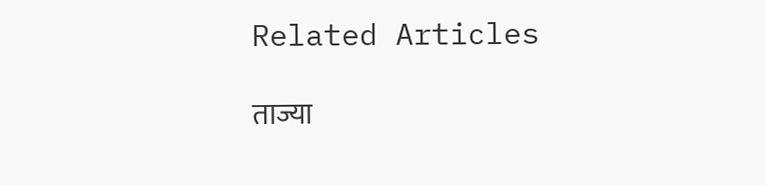Related Articles

ताज्या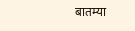बातम्या